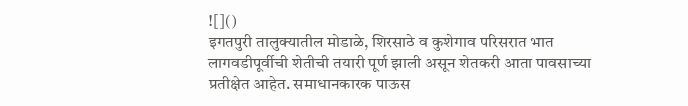![]()
इगतपुरी तालुक्यातील मोडाळे, शिरसाठे व कुशेगाव परिसरात भात लागवडीपूर्वीची शेतीची तयारी पूर्ण झाली असून शेतकरी आता पावसाच्या प्रतीक्षेत आहेत. समाधानकारक पाऊस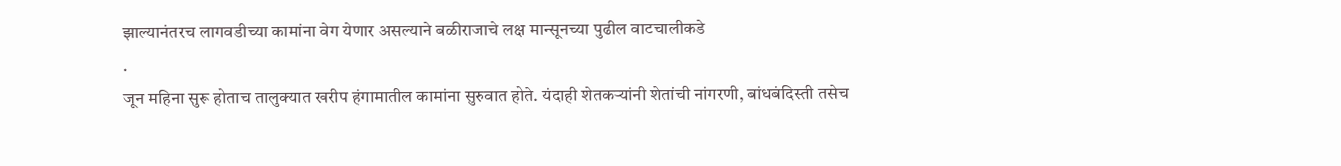झाल्यानंतरच लागवडीच्या कामांना वेग येणार असल्याने बळीराजाचे लक्ष मान्सूनच्या पुढील वाटचालीकडे
.
जून महिना सुरू होताच तालुक्यात खरीप हंगामातील कामांना सुरुवात होते. यंदाही शेतकऱ्यांनी शेतांची नांगरणी, बांधबंदिस्ती तसेच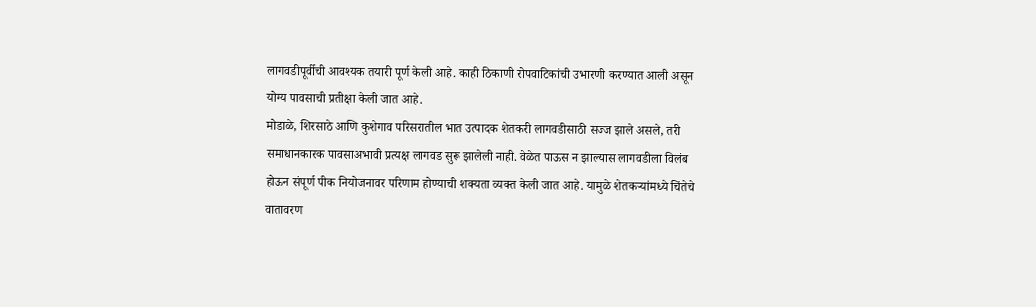लागवडीपूर्वीची आवश्यक तयारी पूर्ण केली आहे. काही ठिकाणी रोपवाटिकांची उभारणी करण्यात आली असून योग्य पावसाची प्रतीक्षा केली जात आहे.
मोडाळे, शिरसाठे आणि कुशेगाव परिसरातील भात उत्पादक शेतकरी लागवडीसाठी सज्ज झाले असले, तरी समाधानकारक पावसाअभावी प्रत्यक्ष लागवड सुरू झालेली नाही. वेळेत पाऊस न झाल्यास लागवडीला विलंब होऊन संपूर्ण पीक नियोजनावर परिणाम होण्याची शक्यता व्यक्त केली जात आहे. यामुळे शेतकऱ्यांमध्ये चिंतेचे वातावरण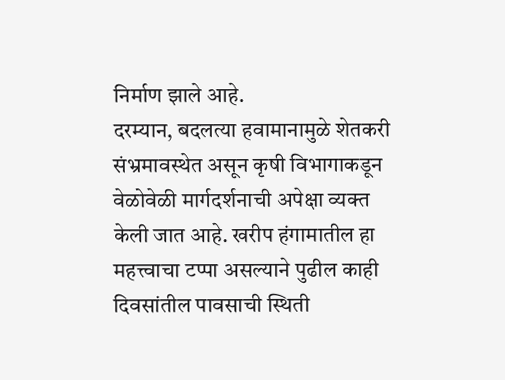निर्माण झाले आहे.
दरम्यान, बदलत्या हवामानामुळे शेतकरी संभ्रमावस्थेत असून कृषी विभागाकडून वेळोवेळी मार्गदर्शनाची अपेक्षा व्यक्त केली जात आहे. खरीप हंगामातील हा महत्त्वाचा टप्पा असल्याने पुढील काही दिवसांतील पावसाची स्थिती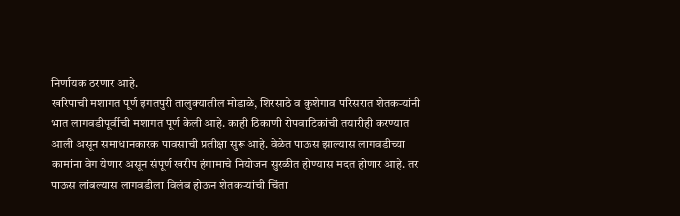निर्णायक ठरणार आहे.
खरिपाची मशागत पूर्ण इगतपुरी तालुक्यातील मोडाळे, शिरसाठे व कुशेगाव परिसरात शेतकऱ्यांनी भात लागवडीपूर्वीची मशागत पूर्ण केली आहे. काही ठिकाणी रोपवाटिकांची तयारीही करण्यात आली असून समाधानकारक पावसाची प्रतीक्षा सुरू आहे. वेळेत पाऊस झाल्यास लागवडीच्या कामांना वेग येणार असून संपूर्ण खरीप हंगामाचे नियोजन सुरळीत होण्यास मदत होणार आहे. तर पाऊस लांबल्यास लागवडीला विलंब होऊन शेतकऱ्यांची चिंता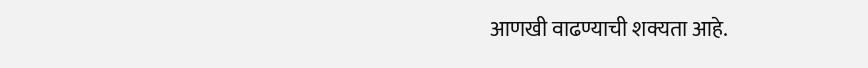आणखी वाढण्याची शक्यता आहे.